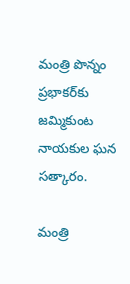మంత్రి పొన్నం ప్రభాకర్‌కు జమ్మికుంట నాయకుల ఘన సత్కారం.

మంత్రి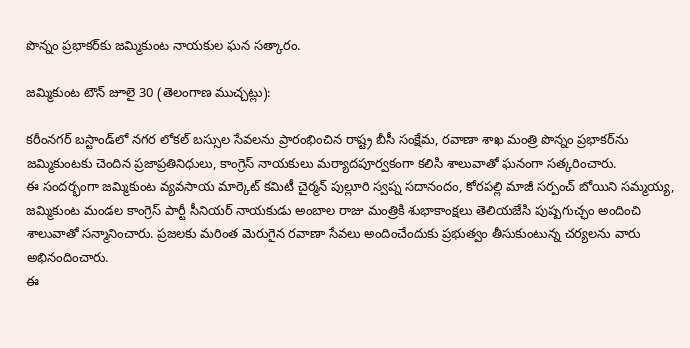పొన్నం ప్రభాకర్‌కు జమ్మికుంట నాయకుల ఘన సత్కారం.

జమ్మికుంట టౌన్ జూలై 30 (తెలంగాణ ముచ్చట్లు):

కరీంనగర్ బస్టాండ్‌లో నగర లోకల్ బస్సుల సేవలను ప్రారంభించిన రాష్ట్ర బీసీ సంక్షేమ, రవాణా శాఖ మంత్రి పొన్నం ప్రభాకర్‌ను జమ్మికుంటకు చెందిన ప్రజాప్రతినిధులు, కాంగ్రెస్ నాయకులు మర్యాదపూర్వకంగా కలిసి శాలువాతో ఘనంగా సత్కరించారు.
ఈ సందర్భంగా జమ్మికుంట వ్యవసాయ మార్కెట్ కమిటీ చైర్మన్ పుల్లూరి స్వప్న సదానందం, కోరపల్లి మాజీ సర్పంచ్ బోయిని సమ్మయ్య, జమ్మికుంట మండల కాంగ్రెస్ పార్టీ సీనియర్ నాయకుడు అంబాల రాజు మంత్రికి శుభాకాంక్షలు తెలియజేసి పుష్పగుచ్ఛం అందించి శాలువాతో సన్మానించారు. ప్రజలకు మరింత మెరుగైన రవాణా సేవలు అందించేందుకు ప్రభుత్వం తీసుకుంటున్న చర్యలను వారు అభినందించారు.
ఈ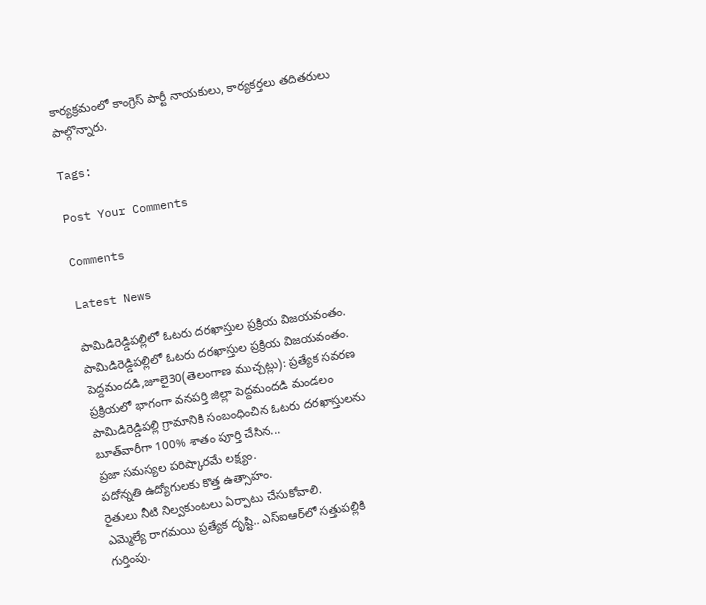కార్యక్రమంలో కాంగ్రెస్ పార్టీ నాయకులు, కార్యకర్తలు తదితరులు పాల్గొన్నారు.

Tags:

Post Your Comments

Comments

Latest News

పామిడిరెడ్డిపల్లిలో ఓటరు దరఖాస్తుల ప్రక్రియ విజయవంతం. పామిడిరెడ్డిపల్లిలో ఓటరు దరఖాస్తుల ప్రక్రియ విజయవంతం.
పెద్దమందడి,జూలై30(తెలంగాణ ముచ్చట్లు): ప్రత్యేక సవరణ ప్రక్రియలో భాగంగా వనపర్తి జిల్లా పెద్దమందడి మండలం పామిడిరెడ్డిపల్లి గ్రామానికి సంబంధించిన ఓటరు దరఖాస్తులను బూత్‌వారీగా 100% శాతం పూర్తి చేసిన...
ప్రజా సమస్యల పరిష్కారమే లక్ష్యం.
పదోన్నతి ఉద్యోగులకు కొత్త ఉత్సాహం.
రైతులు నీటి నిల్వకుంటలు ఏర్పాటు చేసుకోవాలి.
ఎమ్మెల్యే రాగమయి ప్రత్యేక దృష్టి.. ఎస్‌ఐఆర్‌లో సత్తుపల్లికి గుర్తింపు.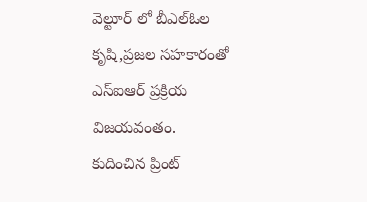వెల్టూర్ లో బీఎల్‌ఓల కృషి,ప్రజల సహకారంతో ఎస్‌ఐఆర్ ప్రక్రియ విజయవంతం.
కుదించిన ప్రింట్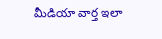మీడియా వార్త ఇలా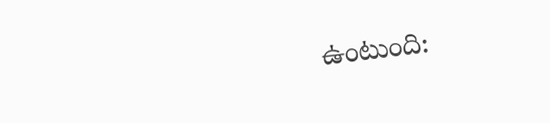ఉంటుంది: